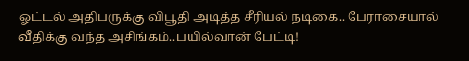ஓட்டல் அதிபருக்கு விபூதி அடித்த சீரியல் நடிகை.. பேராசையால் வீதிக்கு வந்த அசிங்கம்..பயில்வான் பேட்டி!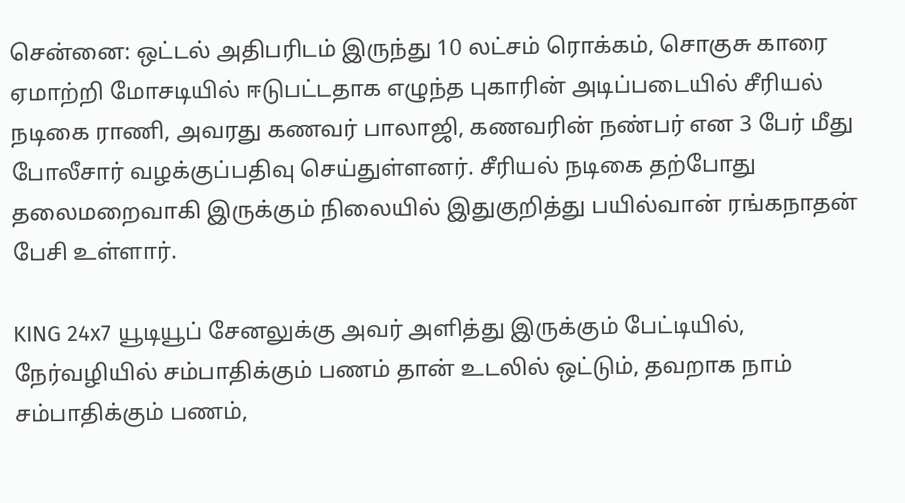சென்னை: ஒட்டல் அதிபரிடம் இருந்து 10 லட்சம் ரொக்கம், சொகுசு காரை ஏமாற்றி மோசடியில் ஈடுபட்டதாக எழுந்த புகாரின் அடிப்படையில் சீரியல் நடிகை ராணி, அவரது கணவர் பாலாஜி, கணவரின் நண்பர் என 3 பேர் மீது போலீசார் வழக்குப்பதிவு செய்துள்ளனர். சீரியல் நடிகை தற்போது தலைமறைவாகி இருக்கும் நிலையில் இதுகுறித்து பயில்வான் ரங்கநாதன் பேசி உள்ளார்.

KING 24x7 யூடியூப் சேனலுக்கு அவர் அளித்து இருக்கும் பேட்டியில், நேர்வழியில் சம்பாதிக்கும் பணம் தான் உடலில் ஒட்டும், தவறாக நாம் சம்பாதிக்கும் பணம்,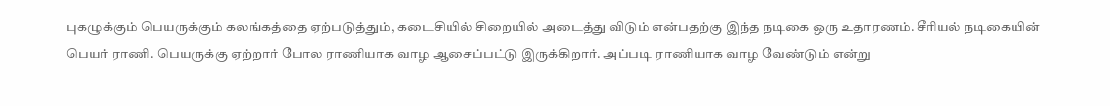புகழுக்கும் பெயருக்கும் கலங்கத்தை ஏற்படுத்தும், கடைசியில் சிறையில் அடைத்து விடும் என்பதற்கு இந்த நடிகை ஒரு உதாரணம். சீரியல் நடிகையின் பெயர் ராணி. பெயருக்கு ஏற்றார் போல ராணியாக வாழ ஆசைப்பட்டு இருக்கிறார். அப்படி ராணியாக வாழ வேண்டும் என்று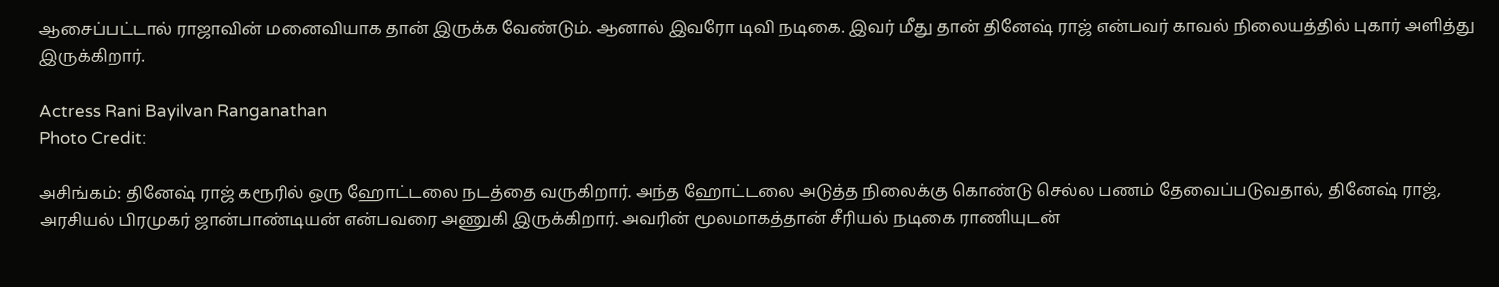ஆசைப்பட்டால் ராஜாவின் மனைவியாக தான் இருக்க வேண்டும். ஆனால் இவரோ டிவி நடிகை. இவர் மீது தான் தினேஷ் ராஜ் என்பவர் காவல் நிலையத்தில் புகார் அளித்து இருக்கிறார்.

Actress Rani Bayilvan Ranganathan
Photo Credit:

அசிங்கம்: தினேஷ் ராஜ் கரூரில் ஒரு ஹோட்டலை நடத்தை வருகிறார். அந்த ஹோட்டலை அடுத்த நிலைக்கு கொண்டு செல்ல பணம் தேவைப்படுவதால், தினேஷ் ராஜ், அரசியல் பிரமுகர் ஜான்பாண்டியன் என்பவரை அணுகி இருக்கிறார். அவரின் மூலமாகத்தான் சீரியல் நடிகை ராணியுடன்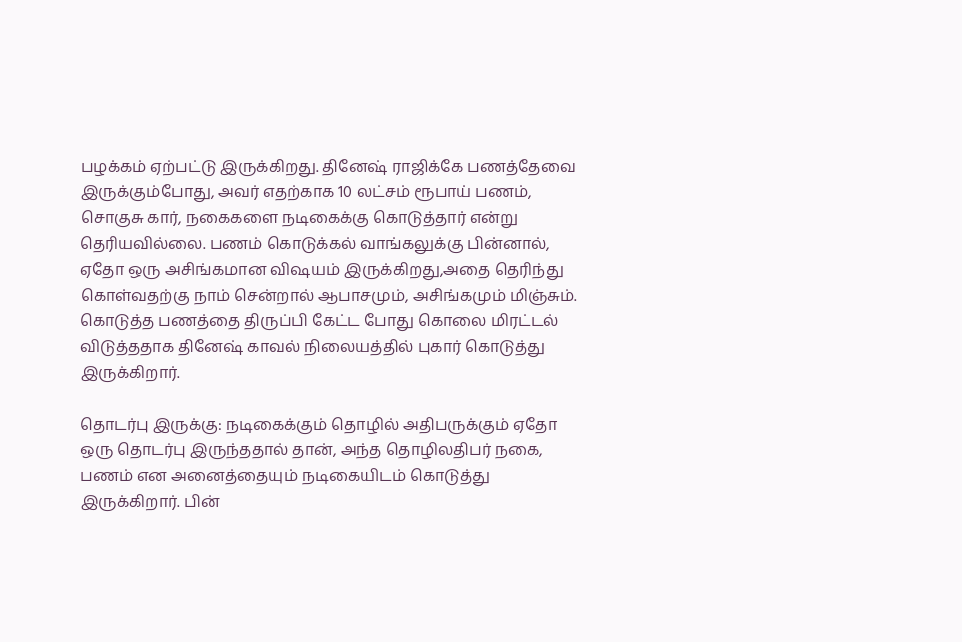பழக்கம் ஏற்பட்டு இருக்கிறது. தினேஷ் ராஜிக்கே பணத்தேவை இருக்கும்போது, அவர் எதற்காக 10 லட்சம் ரூபாய் பணம், சொகுசு கார், நகைகளை நடிகைக்கு கொடுத்தார் என்று தெரியவில்லை. பணம் கொடுக்கல் வாங்கலுக்கு பின்னால், ஏதோ ஒரு அசிங்கமான விஷயம் இருக்கிறது,அதை தெரிந்து கொள்வதற்கு நாம் சென்றால் ஆபாசமும், அசிங்கமும் மிஞ்சும். கொடுத்த பணத்தை திருப்பி கேட்ட போது கொலை மிரட்டல் விடுத்ததாக தினேஷ் காவல் நிலையத்தில் புகார் கொடுத்து இருக்கிறார்.

தொடர்பு இருக்கு: நடிகைக்கும் தொழில் அதிபருக்கும் ஏதோ ஒரு தொடர்பு இருந்ததால் தான், அந்த தொழிலதிபர் நகை, பணம் என அனைத்தையும் நடிகையிடம் கொடுத்து இருக்கிறார். பின்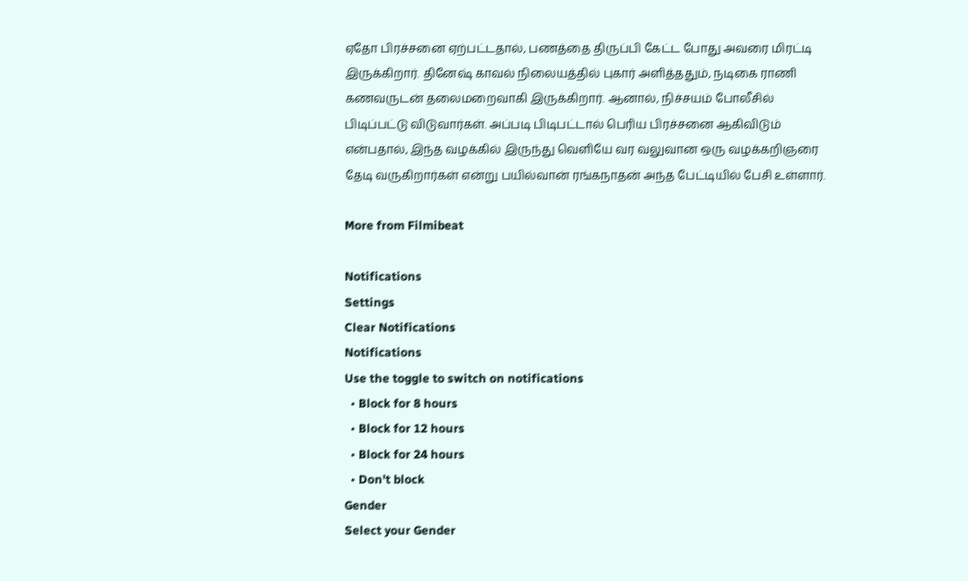ஏதோ பிரச்சனை ஏற்பட்டதால், பணத்தை திருப்பி கேட்ட போது அவரை மிரட்டி இருக்கிறார். தினேஷ் காவல் நிலையத்தில் புகார் அளித்ததும், நடிகை ராணி கணவருடன் தலைமறைவாகி இருக்கிறார். ஆனால், நிச்சயம் போலீசில் பிடிப்பட்டு விடுவார்கள். அப்படி பிடிபட்டால் பெரிய பிரச்சனை ஆகிவிடும் என்பதால், இந்த வழக்கில் இருந்து வெளியே வர வலுவான ஒரு வழக்கறிஞரை தேடி வருகிறார்கள் என்று பயில்வான் ரங்கநாதன் அந்த பேட்டியில் பேசி உள்ளார்.

More from Filmibeat

Notifications
Settings
Clear Notifications
Notifications
Use the toggle to switch on notifications
  • Block for 8 hours
  • Block for 12 hours
  • Block for 24 hours
  • Don't block
Gender
Select your Gender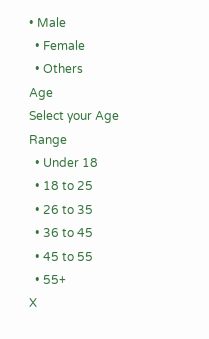• Male
  • Female
  • Others
Age
Select your Age Range
  • Under 18
  • 18 to 25
  • 26 to 35
  • 36 to 45
  • 45 to 55
  • 55+
X